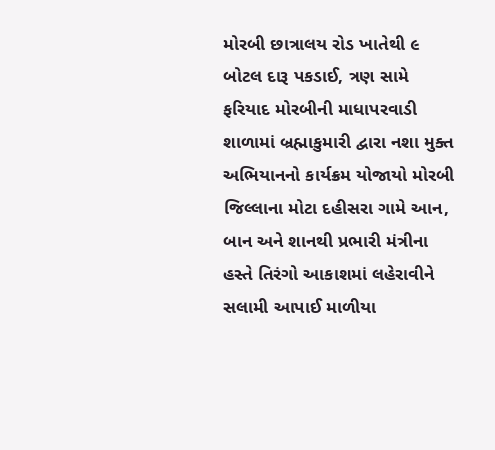મોરબી છાત્રાલય રોડ ખાતેથી ૯ બોટલ દારૂ પકડાઈ, ત્રણ સામે ફરિયાદ મોરબીની માધાપરવાડી શાળામાં બ્રહ્માકુમારી દ્વારા નશા મુક્ત અભિયાનનો કાર્યક્રમ યોજાયો મોરબી જિલ્લાના મોટા દહીસરા ગામે આન, બાન અને શાનથી પ્રભારી મંત્રીના હસ્તે તિરંગો આકાશમાં લહેરાવીને સલામી આપાઈ માળીયા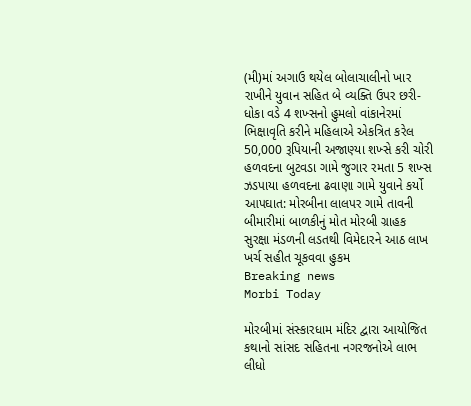(મી)માં અગાઉ થયેલ બોલાચાલીનો ખાર રાખીને યુવાન સહિત બે વ્યક્તિ ઉપર છરી-ધોકા વડે 4 શખ્સનો હુમલો વાંકાનેરમાં ભિક્ષાવૃતિ કરીને મહિલાએ એકત્રિત કરેલ 50,000 રૂપિયાની અજાણ્યા શખ્સે કરી ચોરી હળવદના બુટવડા ગામે જુગાર રમતા 5 શખ્સ ઝડપાયા હળવદના ઢવાણા ગામે યુવાને કર્યો આપઘાત: મોરબીના લાલપર ગામે તાવની બીમારીમાં બાળકીનું મોત મોરબી ગ્રાહક સુરક્ષા મંડળની લડતથી વિમેદારને આઠ લાખ ખર્ચ સહીત ચૂકવવા હુકમ
Breaking news
Morbi Today

મોરબીમાં સંસ્કારધામ મંદિર દ્વારા આયોજિત કથાનો સાંસદ સહિતના નગરજનોએ લાભ લીધો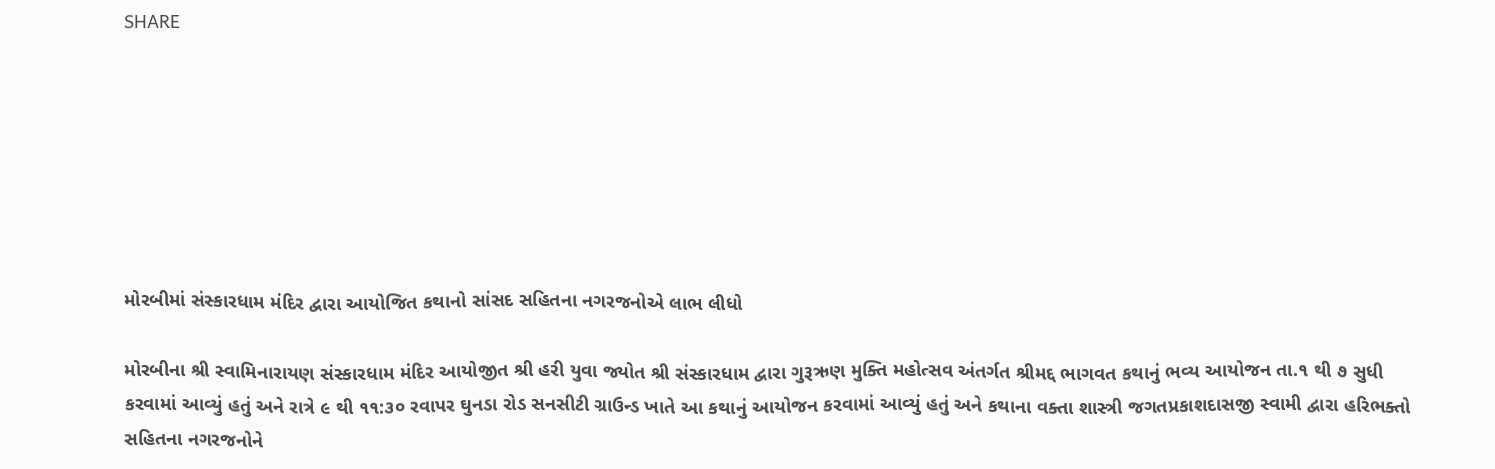SHARE







મોરબીમાં સંસ્કારધામ મંદિર દ્વારા આયોજિત કથાનો સાંસદ સહિતના નગરજનોએ લાભ લીધો

મોરબીના શ્રી સ્વામિનારાયણ સંસ્કારધામ મંદિર આયોજીત શ્રી હરી યુવા જ્યોત શ્રી સંસ્કારધામ દ્વારા ગુરૂઋણ મુક્તિ મહોત્સવ અંતર્ગત શ્રીમદ્દ ભાગવત કથાનું ભવ્ય આયોજન તા.૧ થી ૭ સુધી કરવામાં આવ્યું હતું અને રાત્રે ૯ થી ૧૧:૩૦ રવાપર ઘુનડા રોડ સનસીટી ગ્રાઉન્ડ ખાતે આ કથાનું આયોજન કરવામાં આવ્યું હતું અને કથાના વક્તા શાસ્ત્રી જગતપ્રકાશદાસજી સ્વામી દ્વારા હરિભક્તો સહિતના નગરજનોને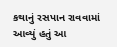કથાનું રસપાન રાવવામાં આવ્યું હતું આ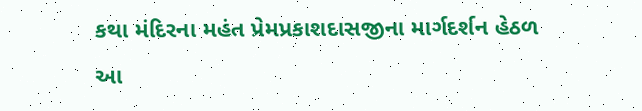કથા મંદિરના મહંત પ્રેમપ્રકાશદાસજીના માર્ગદર્શન હેઠળ આ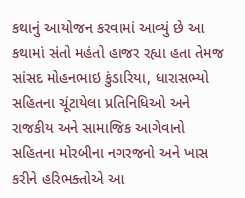કથાનું આયોજન કરવામાં આવ્યું છે આ કથામાં સંતો મહંતો હાજર રહ્યા હતા તેમજ સાંસદ મોહનભાઇ કુંડારિયા, ધારાસભ્યો સહિતના ચૂંટાયેલા પ્રતિનિધિઓ અને રાજકીય અને સામાજિક આગેવાનો સહિતના મોરબીના નગરજનો અને ખાસ કરીને હરિભક્તોએ આ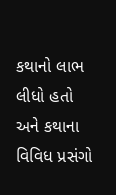કથાનો લાભ લીધો હતો અને કથાના વિવિધ પ્રસંગો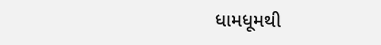ધામધૂમથી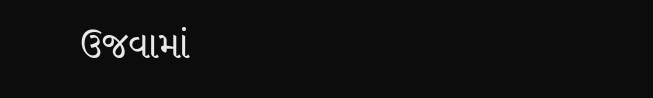ઉજવામાં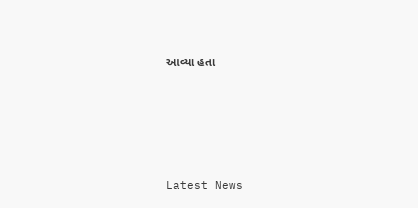આવ્યા હતા






Latest News